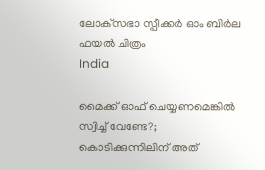ലോക്‌സഭാ സ്പീക്കര്‍ ഓം ബിര്‍ല ഫയല്‍ ചിത്രം
India

മൈക്ക് ഓഫ് ചെയ്യണമെങ്കില്‍ സ്വിച്ച് വേണ്ടേ?; കൊടിക്കുന്നിലിന് അത്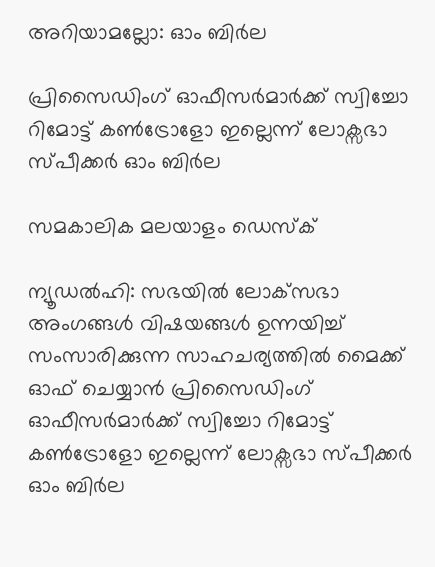അറിയാമല്ലോ: ഓം ബിര്‍ല

പ്രിസൈഡിംഗ് ഓഫീസര്‍മാര്‍ക്ക് സ്വിച്ചോ റിമോട്ട് കണ്‍ട്രോളോ ഇല്ലെന്ന് ലോക്സഭാ സ്പീക്കര്‍ ഓം ബിര്‍ല

സമകാലിക മലയാളം ഡെസ്ക്

ന്യൂഡല്‍ഹി: സഭയില്‍ ലോക്‌സഭാ അംഗങ്ങള്‍ വിഷയങ്ങള്‍ ഉന്നയിച്ച് സംസാരിക്കുന്ന സാഹചര്യത്തില്‍ മൈക്ക് ഓഫ് ചെയ്യാന്‍ പ്രിസൈഡിംഗ് ഓഫീസര്‍മാര്‍ക്ക് സ്വിച്ചോ റിമോട്ട് കണ്‍ട്രോളോ ഇല്ലെന്ന് ലോക്സഭാ സ്പീക്കര്‍ ഓം ബിര്‍ല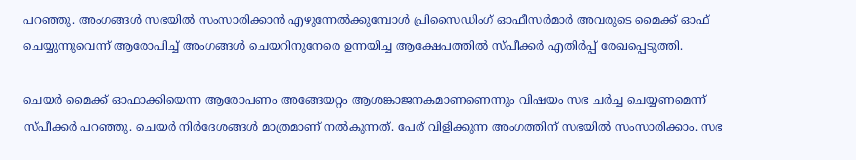പറഞ്ഞു. അംഗങ്ങള്‍ സഭയില്‍ സംസാരിക്കാന്‍ എഴുന്നേല്‍ക്കുമ്പോള്‍ പ്രിസൈഡിംഗ് ഓഫീസര്‍മാര്‍ അവരുടെ മൈക്ക് ഓഫ് ചെയ്യുന്നുവെന്ന് ആരോപിച്ച് അംഗങ്ങള്‍ ചെയറിനുനേരെ ഉന്നയിച്ച ആക്ഷേപത്തില്‍ സ്പീക്കര്‍ എതിര്‍പ്പ് രേഖപ്പെടുത്തി.

ചെയര്‍ മൈക്ക് ഓഫാക്കിയെന്ന ആരോപണം അങ്ങേയറ്റം ആശങ്കാജനകമാണണെന്നും വിഷയം സഭ ചര്‍ച്ച ചെയ്യണമെന്ന് സ്പീക്കര്‍ പറഞ്ഞു. ചെയര്‍ നിര്‍ദേശങ്ങള്‍ മാത്രമാണ് നല്‍കുന്നത്. പേര് വിളിക്കുന്ന അംഗത്തിന് സഭയില്‍ സംസാരിക്കാം. സഭ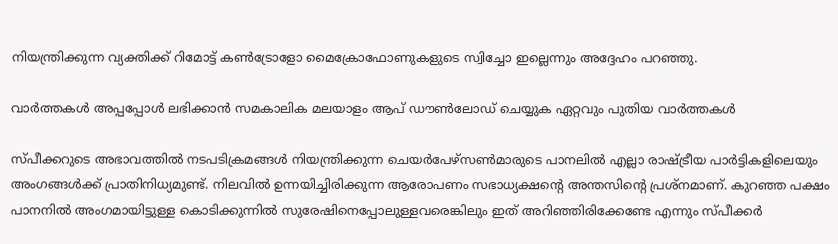നിയന്ത്രിക്കുന്ന വ്യക്തിക്ക് റിമോട്ട് കണ്‍ട്രോളോ മൈക്രോഫോണുകളുടെ സ്വിച്ചോ ഇല്ലെന്നും അദ്ദേഹം പറഞ്ഞു.

വാര്‍ത്തകള്‍ അപ്പപ്പോള്‍ ലഭിക്കാന്‍ സമകാലിക മലയാളം ആപ് ഡൗണ്‍ലോഡ് ചെയ്യുക ഏറ്റവും പുതിയ വാര്‍ത്തകള്‍

സ്പീക്കറുടെ അഭാവത്തില്‍ നടപടിക്രമങ്ങള്‍ നിയന്ത്രിക്കുന്ന ചെയര്‍പേഴ്‌സണ്‍മാരുടെ പാനലില്‍ എല്ലാ രാഷ്ട്രീയ പാര്‍ട്ടികളിലെയും അംഗങ്ങള്‍ക്ക് പ്രാതിനിധ്യമുണ്ട്. നിലവില്‍ ഉന്നയിച്ചിരിക്കുന്ന ആരോപണം സഭാധ്യക്ഷന്റെ അന്തസിന്റെ പ്രശ്‌നമാണ്. കുറഞ്ഞ പക്ഷം പാനനില്‍ അംഗമായിട്ടുള്ള കൊടിക്കുന്നില്‍ സുരേഷിനെപ്പോലുള്ളവരെങ്കിലും ഇത് അറിഞ്ഞിരിക്കേണ്ടേ എന്നും സ്പീക്കര്‍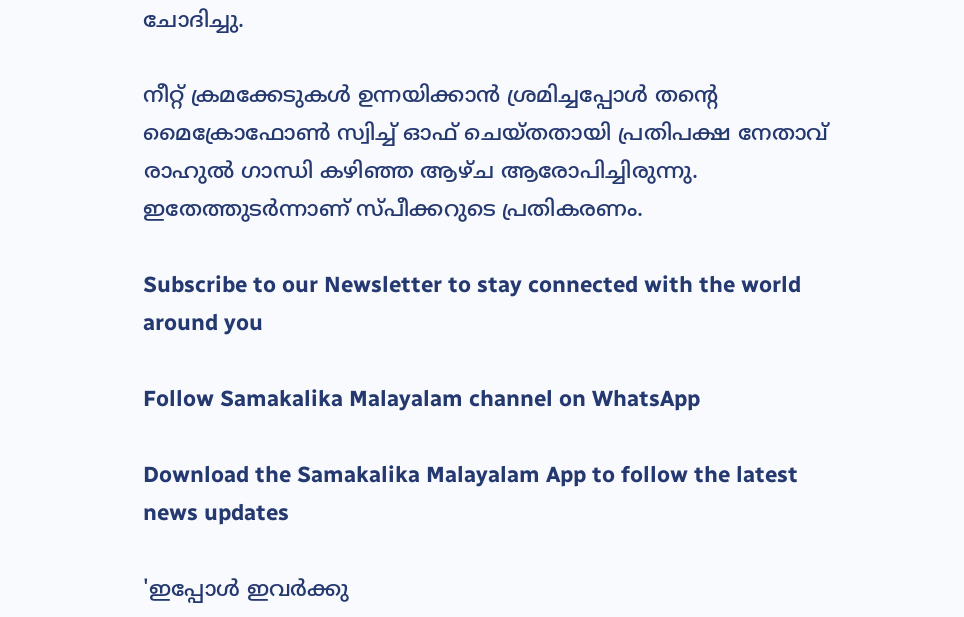ചോദിച്ചു.

നീറ്റ് ക്രമക്കേടുകള്‍ ഉന്നയിക്കാന്‍ ശ്രമിച്ചപ്പോള്‍ തന്റെ മൈക്രോഫോണ്‍ സ്വിച്ച് ഓഫ് ചെയ്തതായി പ്രതിപക്ഷ നേതാവ് രാഹുല്‍ ഗാന്ധി കഴിഞ്ഞ ആഴ്ച ആരോപിച്ചിരുന്നു. ഇതേത്തുടര്‍ന്നാണ് സ്പീക്കറുടെ പ്രതികരണം.

Subscribe to our Newsletter to stay connected with the world around you

Follow Samakalika Malayalam channel on WhatsApp

Download the Samakalika Malayalam App to follow the latest news updates

'ഇപ്പോള്‍ ഇവര്‍ക്കു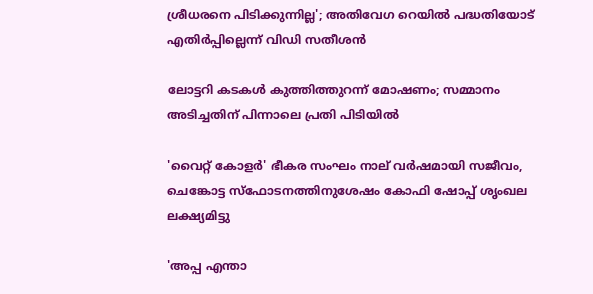ശ്രീധരനെ പിടിക്കുന്നില്ല'; അതിവേഗ റെയില്‍ പദ്ധതിയോട് എതിര്‍പ്പില്ലെന്ന് വിഡി സതീശന്‍

ലോട്ടറി കടകള്‍ കുത്തിത്തുറന്ന് മോഷണം; സമ്മാനം അടിച്ചതിന് പിന്നാലെ പ്രതി പിടിയില്‍

'വൈറ്റ് കോളര്‍' ഭീകര സംഘം നാല് വര്‍ഷമായി സജീവം, ചെങ്കോട്ട സ്ഫോടനത്തിനുശേഷം കോഫി ഷോപ്പ് ശൃംഖല ലക്ഷ്യമിട്ടു

'അപ്പ എന്താ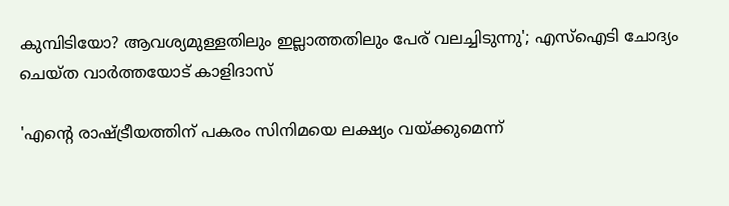കുമ്പിടിയോ? ആവശ്യമുള്ളതിലും ഇല്ലാത്തതിലും പേര് വലച്ചിടുന്നു'; എസ്ഐടി ചോദ്യം ചെയ്ത വാര്‍ത്തയോട് കാളിദാസ്

'എന്റെ രാഷ്ട്രീയത്തിന് പകരം സിനിമയെ ലക്ഷ്യം വയ്ക്കുമെന്ന്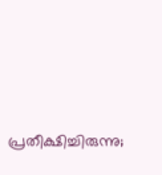പ്രതീക്ഷിച്ചിരുന്നു;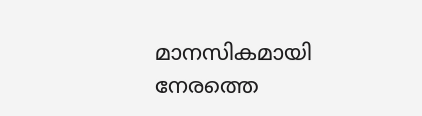മാനസികമായി നേരത്തെ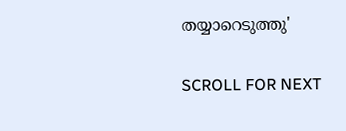തയ്യാറെടുത്തു'

SCROLL FOR NEXT